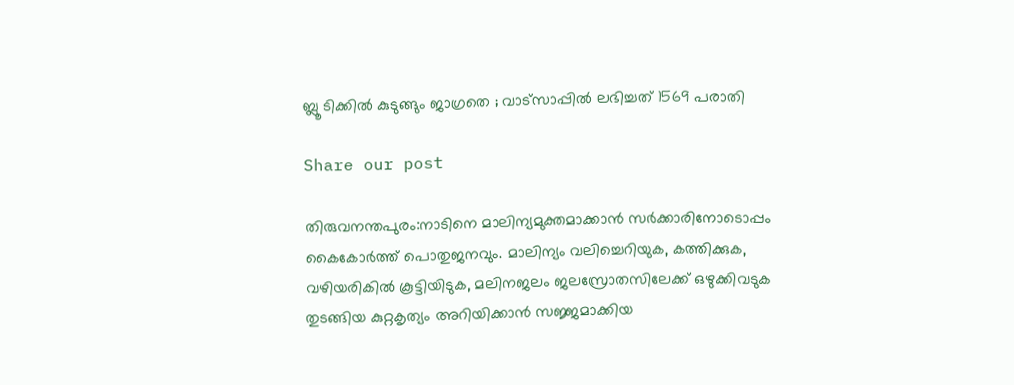ബ്ലൂ ടിക്കിൽ കുടുങ്ങും ജാഗ്രതെ ; വാട്‌സാപ്പിൽ ലഭിച്ചത്‌ 1569 പരാതി

Share our post

തിരുവനന്തപുരം:നാടിനെ മാലിന്യമുക്തമാക്കാൻ സർക്കാരിനോടൊപ്പം കൈകോർത്ത്‌ പൊതുജനവും. മാലിന്യം വലിച്ചെറിയുക, കത്തിക്കുക, വഴിയരികിൽ കൂട്ടിയിടുക, മലിനജലം ജലസ്രോതസിലേക്ക് ഒഴുക്കിവടുക തുടങ്ങിയ കുറ്റകൃത്യം അറിയിക്കാൻ സജ്ജമാക്കിയ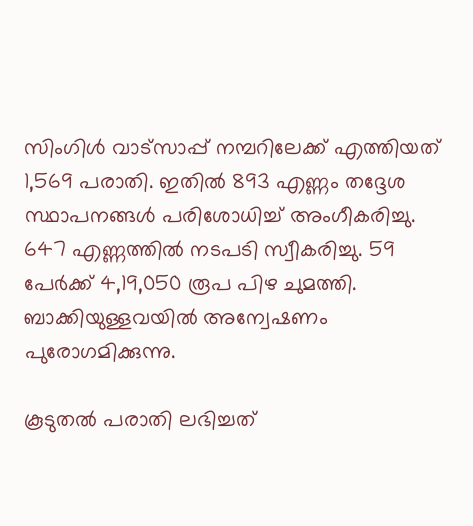സിംഗിൾ വാട്സാപ്പ് നമ്പറിലേക്ക്‌ എത്തിയത്‌ 1,569 പരാതി. ഇതിൽ 893 എണ്ണം തദ്ദേശ സ്ഥാപനങ്ങൾ പരിശോധിച്ച് അംഗീകരിച്ചു. 647 എണ്ണത്തിൽ നടപടി സ്വീകരിച്ചു. 59 പേർക്ക്‌ 4,19,050 രൂപ പിഴ ചുമത്തി. ബാക്കിയുള്ളവയിൽ അന്വേഷണം പുരോഗമിക്കുന്നു.

കൂടുതൽ പരാതി ലഭിച്ചത്‌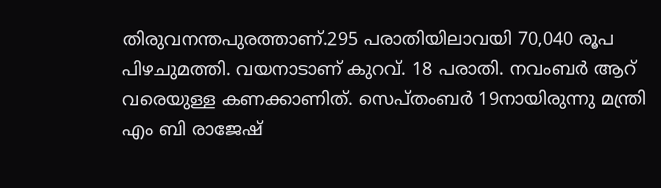തിരുവനന്തപുരത്താണ്‌.295 പരാതിയിലാവയി 70,040 രൂപ പിഴചുമത്തി. വയനാടാണ്‌ കുറവ്‌. 18 പരാതി. നവംബർ ആറ്‌ വരെയുള്ള കണക്കാണിത്‌. സെപ്‌തംബർ 19നായിരുന്നു മന്ത്രി എം ബി രാജേഷ്‌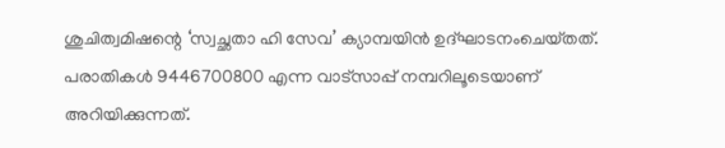ശുചിത്വമിഷന്റെ ‘സ്വച്ഛതാ ഹി സേവ’ ക്യാമ്പയിൻ ഉദ്‌ഘാടനംചെയ്‌തത്‌. പരാതികൾ 9446700800 എന്ന വാട്സാപ്പ് നമ്പറിലൂടെയാണ്‌ അറിയിക്കുന്നത്‌.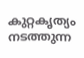കുറ്റകൃത്യം നടത്തുന്ന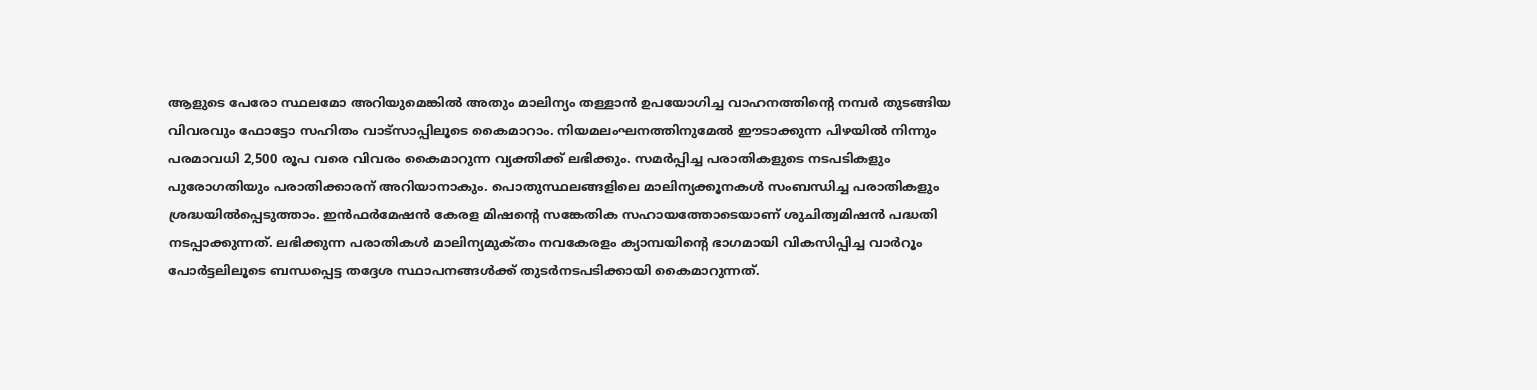ആളുടെ പേരോ സ്ഥലമോ അറിയുമെങ്കിൽ അതും മാലിന്യം തള്ളാൻ ഉപയോഗിച്ച വാഹനത്തിന്റെ നമ്പർ തുടങ്ങിയ വിവരവും ഫോട്ടോ സഹിതം വാട്സാപ്പിലൂടെ കൈമാറാം. നിയമലംഘനത്തിനുമേൽ ഈടാക്കുന്ന പിഴയിൽ നിന്നും പരമാവധി 2,500 രൂപ വരെ വിവരം കൈമാറുന്ന വ്യക്തിക്ക് ലഭിക്കും. സമർപ്പിച്ച പരാതികളുടെ നടപടികളും പുരോഗതിയും പരാതിക്കാരന് അറിയാനാകും. പൊതുസ്ഥലങ്ങളിലെ മാലിന്യക്കൂനകൾ സംബന്ധിച്ച പരാതികളും ശ്രദ്ധയിൽപ്പെടുത്താം. ഇൻഫർമേഷൻ കേരള മിഷന്റെ സങ്കേതിക സഹായത്തോടെയാണ്‌ ശുചിത്വമിഷൻ പദ്ധതി നടപ്പാക്കുന്നത്‌. ലഭിക്കുന്ന പരാതികൾ മാലിന്യമുക്‌തം നവകേരളം ക്യാമ്പയിന്റെ ഭാഗമായി വികസിപ്പിച്ച വാർറൂം പോർട്ടലിലൂടെ ബന്ധപ്പെട്ട തദ്ദേശ സ്ഥാപനങ്ങൾക്ക്‌ തുടർനടപടിക്കായി കൈമാറുന്നത്‌.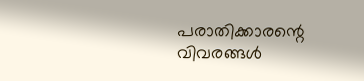പരാതിക്കാരന്റെ വിവരങ്ങൾ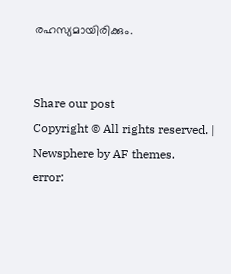രഹസ്യമായിരിക്കും.


Share our post
Copyright © All rights reserved. | Newsphere by AF themes.
error: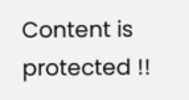Content is protected !!